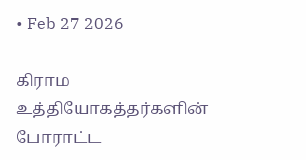• Feb 27 2026

கிராம உத்தியோகத்தர்களின் போராட்ட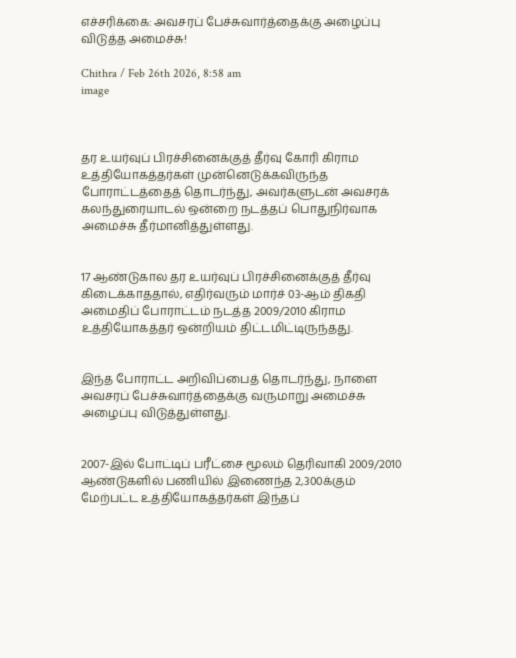எச்சரிக்கை: அவசரப் பேச்சுவார்த்தைக்கு அழைப்பு விடுத்த அமைச்சு!

Chithra / Feb 26th 2026, 8:58 am
image



தர உயர்வுப் பிரச்சினைக்குத் தீர்வு கோரி கிராம உத்தியோகத்தர்கள் முன்னெடுக்கவிருந்த போராட்டத்தைத் தொடர்ந்து, அவர்களுடன் அவசரக் கலந்துரையாடல் ஒன்றை நடத்தப் பொதுநிர்வாக அமைச்சு தீர்மானித்துள்ளது.


17 ஆண்டுகால தர உயர்வுப் பிரச்சினைக்குத் தீர்வு கிடைக்காததால், எதிர்வரும் மார்ச் 03-ஆம் திகதி அமைதிப் போராட்டம் நடத்த 2009/2010 கிராம உத்தியோகத்தர் ஒன்றியம் திட்டமிட்டிருந்தது.


இந்த போராட்ட அறிவிப்பைத் தொடர்ந்து, நாளை அவசரப் பேச்சுவார்த்தைக்கு வருமாறு அமைச்சு அழைப்பு விடுத்துள்ளது.


2007-இல் போட்டிப் பரீட்சை மூலம் தெரிவாகி 2009/2010 ஆண்டுகளில் பணியில் இணைந்த 2,300க்கும் மேற்பட்ட உத்தியோகத்தர்கள் இந்தப்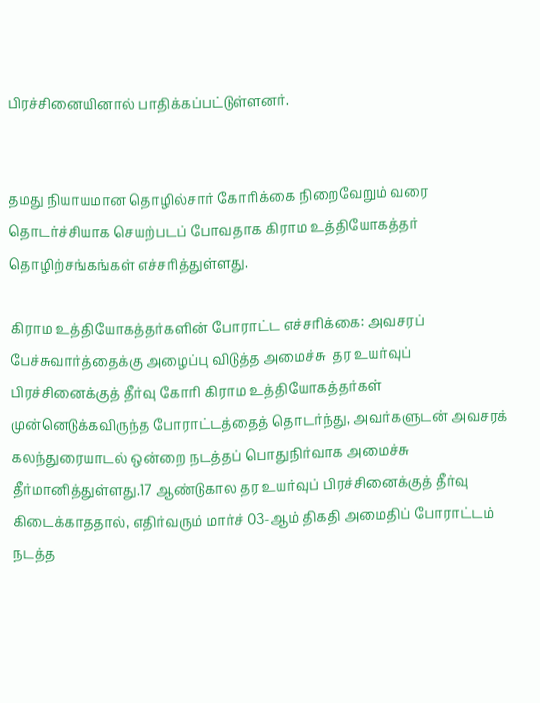பிரச்சினையினால் பாதிக்கப்பட்டுள்ளனர்.


தமது நியாயமான தொழில்சார் கோரிக்கை நிறைவேறும் வரை தொடர்ச்சியாக செயற்படப் போவதாக கிராம உத்தியோகத்தர் தொழிற்சங்கங்கள் எச்சரித்துள்ளது.

கிராம உத்தியோகத்தர்களின் போராட்ட எச்சரிக்கை: அவசரப் பேச்சுவார்த்தைக்கு அழைப்பு விடுத்த அமைச்சு  தர உயர்வுப் பிரச்சினைக்குத் தீர்வு கோரி கிராம உத்தியோகத்தர்கள் முன்னெடுக்கவிருந்த போராட்டத்தைத் தொடர்ந்து, அவர்களுடன் அவசரக் கலந்துரையாடல் ஒன்றை நடத்தப் பொதுநிர்வாக அமைச்சு தீர்மானித்துள்ளது.17 ஆண்டுகால தர உயர்வுப் பிரச்சினைக்குத் தீர்வு கிடைக்காததால், எதிர்வரும் மார்ச் 03-ஆம் திகதி அமைதிப் போராட்டம் நடத்த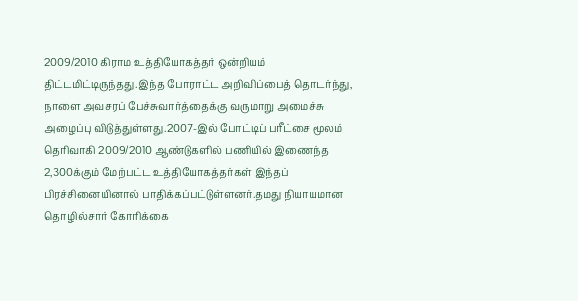2009/2010 கிராம உத்தியோகத்தர் ஒன்றியம் திட்டமிட்டிருந்தது.இந்த போராட்ட அறிவிப்பைத் தொடர்ந்து, நாளை அவசரப் பேச்சுவார்த்தைக்கு வருமாறு அமைச்சு அழைப்பு விடுத்துள்ளது.2007-இல் போட்டிப் பரீட்சை மூலம் தெரிவாகி 2009/2010 ஆண்டுகளில் பணியில் இணைந்த 2,300க்கும் மேற்பட்ட உத்தியோகத்தர்கள் இந்தப் பிரச்சினையினால் பாதிக்கப்பட்டுள்ளனர்.தமது நியாயமான தொழில்சார் கோரிக்கை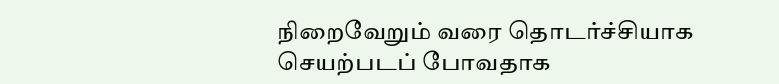நிறைவேறும் வரை தொடர்ச்சியாக செயற்படப் போவதாக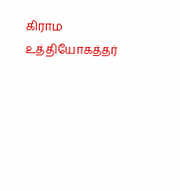கிராம உத்தியோகத்தர்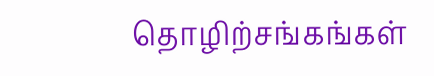தொழிற்சங்கங்கள்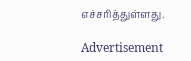எச்சரித்துள்ளது.

Advertisement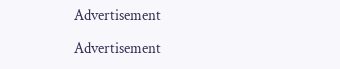Advertisement

Advertisement